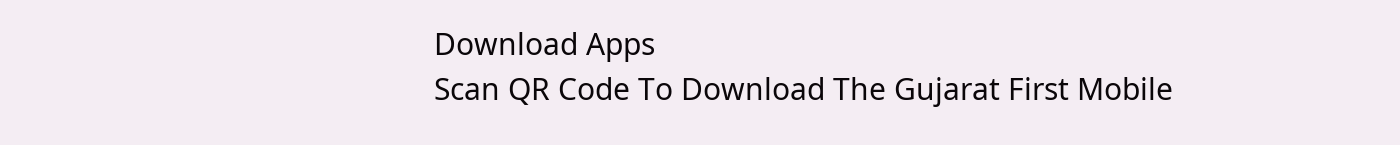Download Apps
Scan QR Code To Download The Gujarat First Mobile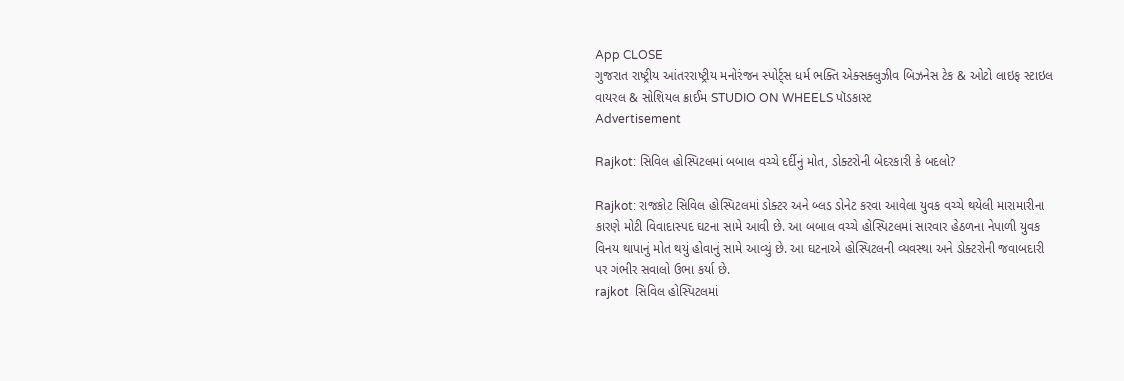App CLOSE
ગુજરાત રાષ્ટ્રીય આંતરરાષ્ટ્રીય મનોરંજન સ્પોર્ટ્સ ધર્મ ભક્તિ એક્સક્લુઝીવ બિઝનેસ ટેક & ઓટો લાઇફ સ્ટાઇલ વાયરલ & સોશિયલ ક્રાઈમ STUDIO ON WHEELS પૉડકાસ્ટ
Advertisement

Rajkot: સિવિલ હોસ્પિટલમાં બબાલ વચ્ચે દર્દીનું મોત, ડોક્ટરોની બેદરકારી કે બદલો?

Rajkot: રાજકોટ સિવિલ હોસ્પિટલમાં ડોક્ટર અને બ્લડ ડોનેટ કરવા આવેલા યુવક વચ્ચે થયેલી મારામારીના કારણે મોટી વિવાદાસ્પદ ઘટના સામે આવી છે. આ બબાલ વચ્ચે હોસ્પિટલમાં સારવાર હેઠળના નેપાળી યુવક વિનય થાપાનું મોત થયું હોવાનું સામે આવ્યું છે. આ ઘટનાએ હોસ્પિટલની વ્યવસ્થા અને ડોક્ટરોની જવાબદારી પર ગંભીર સવાલો ઉભા કર્યા છે.
rajkot  સિવિલ હોસ્પિટલમાં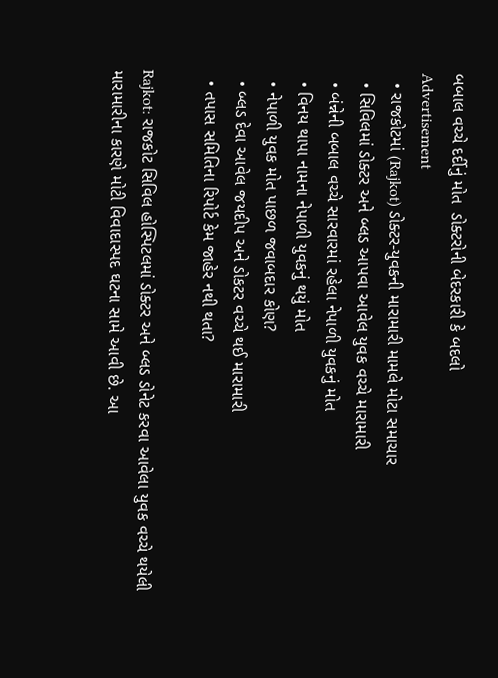બબાલ વચ્ચે દર્દીનું મોત  ડોક્ટરોની બેદરકારી કે બદલો
Advertisement
  • રાજકોટમાં (Rajkot) ડોક્ટર-યુવકની મારામારી મામલે મોટા સમાચાર
  • સિવિલમાં ડોક્ટર અને બ્લડ આપવા આવેલ યુવક વચ્ચે મારામારી
  • બંન્નેની બબાલ વચ્ચે સારવારમાં રહેલા નેપાળી યુવકનું મોત
  • વિનય થાપા નામના નેપાળી યુવકનું થયું મોત
  • નેપાળી યુવક મોત પાછળ જવાબદાર કોણ?
  • બ્લડ દેવા આવેલ જયદીપ અને ડોકટર વચ્ચે થઈ મારામારી
  • તપાસ સમિતિના રિપોર્ટ કેમ જાહેર નથી થતા?

Rajkot: રાજકોટ સિવિલ હોસ્પિટલમાં ડોક્ટર અને બ્લડ ડોનેટ કરવા આવેલા યુવક વચ્ચે થયેલી મારામારીના કારણે મોટી વિવાદાસ્પદ ઘટના સામે આવી છે. આ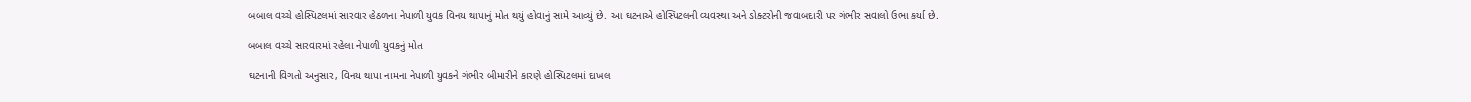બબાલ વચ્ચે હોસ્પિટલમાં સારવાર હેઠળના નેપાળી યુવક વિનય થાપાનું મોત થયું હોવાનું સામે આવ્યું છે. આ ઘટનાએ હોસ્પિટલની વ્યવસ્થા અને ડોક્ટરોની જવાબદારી પર ગંભીર સવાલો ઉભા કર્યા છે.

બબાલ વચ્ચે સારવારમાં રહેલા નેપાળી યુવકનું મોત

ઘટનાની વિગતો અનુસાર, વિનય થાપા નામના નેપાળી યુવકને ગંભીર બીમારીને કારણે હોસ્પિટલમાં દાખલ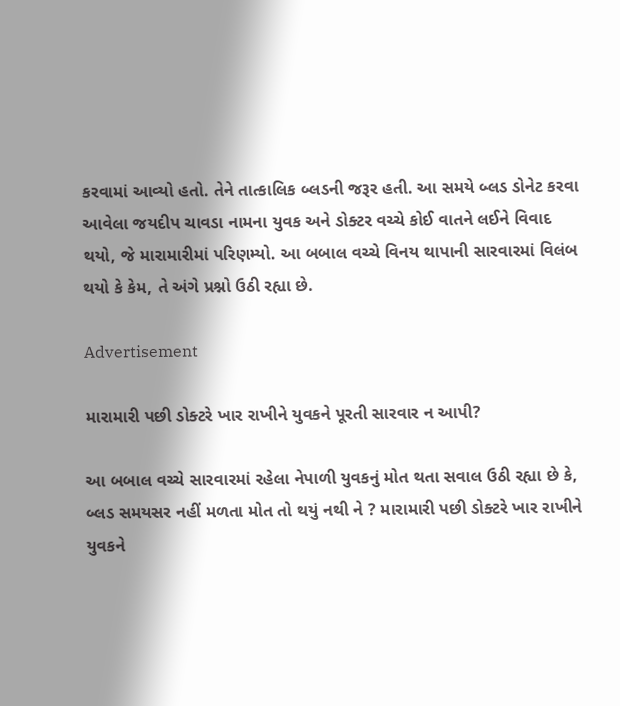કરવામાં આવ્યો હતો. તેને તાત્કાલિક બ્લડની જરૂર હતી. આ સમયે બ્લડ ડોનેટ કરવા આવેલા જયદીપ ચાવડા નામના યુવક અને ડોક્ટર વચ્ચે કોઈ વાતને લઈને વિવાદ થયો, જે મારામારીમાં પરિણમ્યો. આ બબાલ વચ્ચે વિનય થાપાની સારવારમાં વિલંબ થયો કે કેમ, તે અંગે પ્રશ્નો ઉઠી રહ્યા છે.

Advertisement

મારામારી પછી ડોક્ટરે ખાર રાખીને યુવકને પૂરતી સારવાર ન આપી?

આ બબાલ વચ્ચે સારવારમાં રહેલા નેપાળી યુવકનું મોત થતા સવાલ ઉઠી રહ્યા છે કે, બ્લડ સમયસર નહીં મળતા મોત તો થયું નથી ને ? મારામારી પછી ડોક્ટરે ખાર રાખીને યુવકને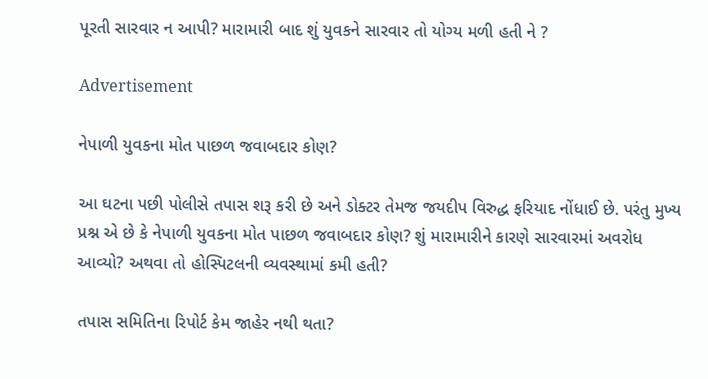પૂરતી સારવાર ન આપી? મારામારી બાદ શું યુવકને સારવાર તો યોગ્ય મળી હતી ને ?

Advertisement

નેપાળી યુવકના મોત પાછળ જવાબદાર કોણ?

આ ઘટના પછી પોલીસે તપાસ શરૂ કરી છે અને ડોક્ટર તેમજ જયદીપ વિરુદ્ધ ફરિયાદ નોંધાઈ છે. પરંતુ મુખ્ય પ્રશ્ન એ છે કે નેપાળી યુવકના મોત પાછળ જવાબદાર કોણ? શું મારામારીને કારણે સારવારમાં અવરોધ આવ્યો? અથવા તો હોસ્પિટલની વ્યવસ્થામાં કમી હતી?

તપાસ સમિતિના રિપોર્ટ કેમ જાહેર નથી થતા?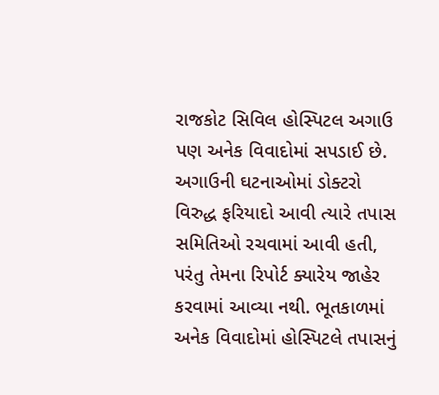રાજકોટ સિવિલ હોસ્પિટલ અગાઉ પણ અનેક વિવાદોમાં સપડાઈ છે. અગાઉની ઘટનાઓમાં ડોક્ટરો વિરુદ્ધ ફરિયાદો આવી ત્યારે તપાસ સમિતિઓ રચવામાં આવી હતી, પરંતુ તેમના રિપોર્ટ ક્યારેય જાહેર કરવામાં આવ્યા નથી. ભૂતકાળમાં અનેક વિવાદોમાં હોસ્પિટલે તપાસનું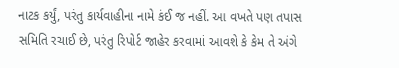નાટક કર્યું, પરંતુ કાર્યવાહીના નામે કંઈ જ નહીં. આ વખતે પણ તપાસ સમિતિ રચાઈ છે, પરંતુ રિપોર્ટ જાહેર કરવામાં આવશે કે કેમ તે અંગે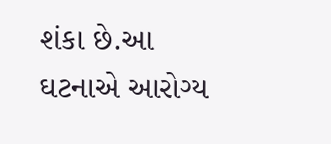શંકા છે.આ ઘટનાએ આરોગ્ય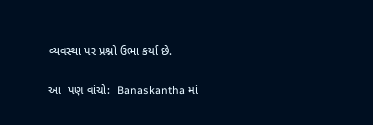વ્યવસ્થા પર પ્રશ્નો ઉભા કર્યા છે.

આ  પણ વાંચો:  Banaskantha માં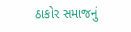ઠાકોર સમાજનું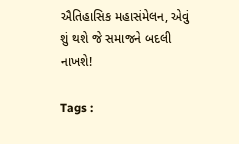ઐતિહાસિક મહાસંમેલન, એવું શું થશે જે સમાજને બદલી નાખશે!

Tags :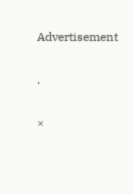Advertisement

.

×